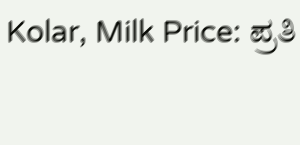Kolar, Milk Price: ಪ್ರತಿ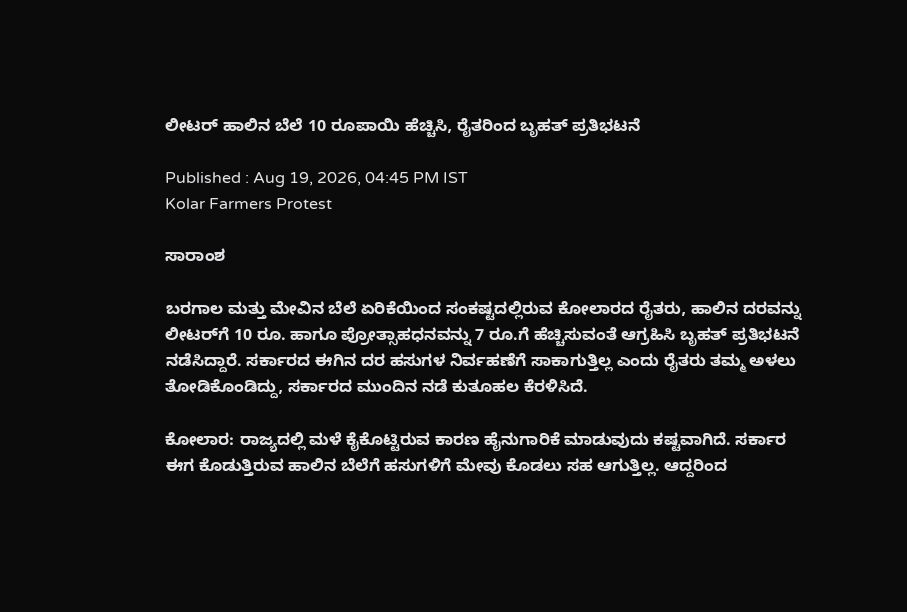ಲೀಟರ್ ಹಾಲಿನ ಬೆಲೆ 10 ರೂಪಾಯಿ ಹೆಚ್ಚಿಸಿ, ರೈತರಿಂದ ಬೃಹತ್ ಪ್ರತಿಭಟನೆ

Published : Aug 19, 2026, 04:45 PM IST
Kolar Farmers Protest

ಸಾರಾಂಶ

ಬರಗಾಲ ಮತ್ತು ಮೇವಿನ ಬೆಲೆ ಏರಿಕೆಯಿಂದ ಸಂಕಷ್ಟದಲ್ಲಿರುವ ಕೋಲಾರದ ರೈತರು, ಹಾಲಿನ ದರವನ್ನು ಲೀಟರ್‌ಗೆ 10 ರೂ. ಹಾಗೂ ಪ್ರೋತ್ಸಾಹಧನವನ್ನು 7 ರೂ.ಗೆ ಹೆಚ್ಚಿಸುವಂತೆ ಆಗ್ರಹಿಸಿ ಬೃಹತ್ ಪ್ರತಿಭಟನೆ ನಡೆಸಿದ್ದಾರೆ. ಸರ್ಕಾರದ ಈಗಿನ ದರ ಹಸುಗಳ ನಿರ್ವಹಣೆಗೆ ಸಾಕಾಗುತ್ತಿಲ್ಲ ಎಂದು ರೈತರು ತಮ್ಮ ಅಳಲು ತೋಡಿಕೊಂಡಿದ್ದು, ಸರ್ಕಾರದ ಮುಂದಿನ ನಡೆ ಕುತೂಹಲ ಕೆರಳಿಸಿದೆ.

ಕೋಲಾರ: ರಾಜ್ಯದಲ್ಲಿ ಮಳೆ ಕೈಕೊಟ್ಟಿರುವ ಕಾರಣ ಹೈನುಗಾರಿಕೆ ಮಾಡುವುದು ಕಷ್ಟವಾಗಿದೆ. ಸರ್ಕಾರ ಈಗ ಕೊಡುತ್ತಿರುವ ಹಾಲಿನ ಬೆಲೆಗೆ ಹಸುಗಳಿಗೆ ಮೇವು ಕೊಡಲು ಸಹ ಆಗುತ್ತಿಲ್ಲ. ಆದ್ದರಿಂದ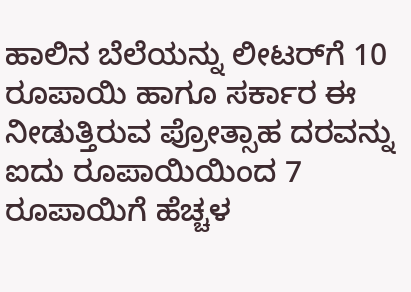ಹಾಲಿನ ಬೆಲೆಯನ್ನು ಲೀಟರ್‌ಗೆ 10 ರೂಪಾಯಿ ಹಾಗೂ ಸರ್ಕಾರ ಈ ನೀಡುತ್ತಿರುವ ಪ್ರೋತ್ಸಾಹ ದರವನ್ನು ಐದು ರೂಪಾಯಿಯಿಂದ 7 ರೂಪಾಯಿಗೆ ಹೆಚ್ಚಳ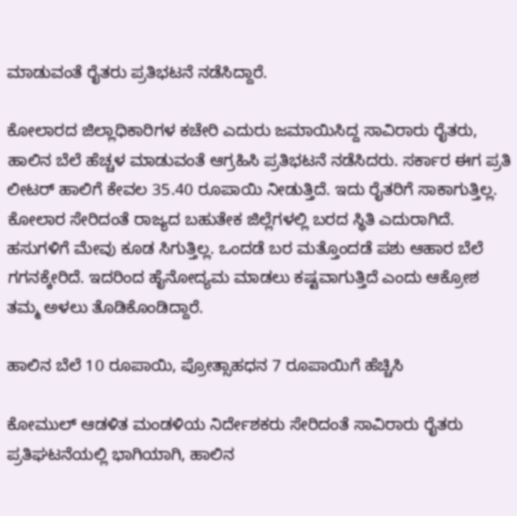ಮಾಡುವಂತೆ ರೈತರು ಪ್ರತಿಭಟನೆ ನಡೆಸಿದ್ದಾರೆ.

ಕೋಲಾರದ ಜಿಲ್ಲಾಧಿಕಾರಿಗಳ ಕಚೇರಿ ಎದುರು ಜಮಾಯಿಸಿದ್ದ ಸಾವಿರಾರು ರೈತರು, ಹಾಲಿನ ಬೆಲೆ ಹೆಚ್ಚಳ ಮಾಡುವಂತೆ ಆಗ್ರಹಿಸಿ ಪ್ರತಿಭಟನೆ ನಡೆಸಿದರು. ಸರ್ಕಾರ ಈಗ ಪ್ರತಿ ಲೀಟರ್ ಹಾಲಿಗೆ ಕೇವಲ 35.40 ರೂಪಾಯಿ ನೀಡುತ್ತಿದೆ. ಇದು ರೈತರಿಗೆ ಸಾಕಾಗುತ್ತಿಲ್ಲ. ಕೋಲಾರ ಸೇರಿದಂತೆ ರಾಜ್ಯದ ಬಹುತೇಕ ಜಿಲ್ಲೆಗಳಲ್ಲಿ ಬರದ ಸ್ಥಿತಿ ಎದುರಾಗಿದೆ. ಹಸುಗಳಿಗೆ ಮೇವು ಕೂಡ ಸಿಗುತ್ತಿಲ್ಲ. ಒಂದಡೆ ಬರ ಮತ್ತೊಂದಡೆ ಪಶು ಆಹಾರ ಬೆಲೆ ಗಗನಕ್ಕೇರಿದೆ. ಇದರಿಂದ ಹೈನೋದ್ಯಮ ಮಾಡಲು ಕಷ್ಟವಾಗುತ್ತಿದೆ ಎಂದು ಆಕ್ರೋಶ ತಮ್ಮ ಅಳಲು ತೊಡಿಕೊಂಡಿದ್ದಾರೆ.

ಹಾಲಿನ ಬೆಲೆ 10 ರೂಪಾಯಿ, ಪ್ರೋತ್ಸಾಹಧನ 7 ರೂಪಾಯಿಗೆ ಹೆಚ್ಚಿಸಿ

ಕೋಮುಲ್ ಆಡಳಿತ ಮಂಡಳಿಯ ನಿರ್ದೇಶಕರು ಸೇರಿದಂತೆ ಸಾವಿರಾರು ರೈತರು ಪ್ರತಿಘಟನೆಯಲ್ಲಿ ಭಾಗಿಯಾಗಿ, ಹಾಲಿನ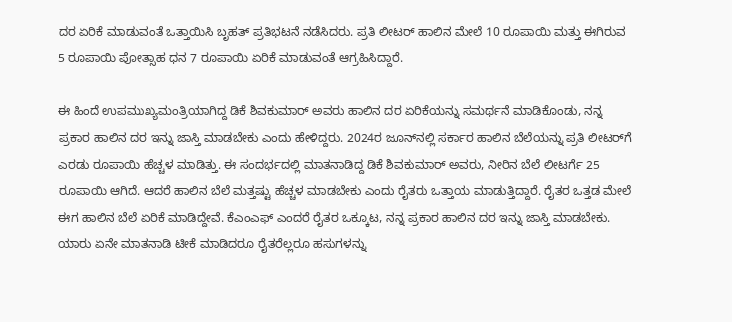ದರ ಏರಿಕೆ ಮಾಡುವಂತೆ ಒತ್ತಾಯಿಸಿ ಬೃಹತ್ ಪ್ರತಿಭಟನೆ ನಡೆಸಿದರು. ಪ್ರತಿ ಲೀಟರ್ ಹಾಲಿನ ಮೇಲೆ 10 ರೂಪಾಯಿ ಮತ್ತು ಈಗಿರುವ 5 ರೂಪಾಯಿ ಪೋತ್ಸಾಹ ಧನ 7 ರೂಪಾಯಿ ಏರಿಕೆ ಮಾಡುವಂತೆ ಆಗ್ರಹಿಸಿದ್ದಾರೆ.

ಈ ಹಿಂದೆ ಉಪಮುಖ್ಯಮಂತ್ರಿಯಾಗಿದ್ದ ಡಿಕೆ ಶಿವಕುಮಾರ್ ಅವರು ಹಾಲಿನ ದರ ಏರಿಕೆಯನ್ನು ಸಮರ್ಥನೆ ಮಾಡಿಕೊಂಡು, ನನ್ನ ಪ್ರಕಾರ ಹಾಲಿನ ದರ ಇನ್ನು ಜಾಸ್ತಿ ಮಾಡಬೇಕು ಎಂದು ಹೇಳಿದ್ದರು. 2024ರ ಜೂನ್‌ನಲ್ಲಿ ಸರ್ಕಾರ ಹಾಲಿನ ಬೆಲೆಯನ್ನು ಪ್ರತಿ ಲೀಟರ್‌ಗೆ ಎರಡು ರೂಪಾಯಿ ಹೆಚ್ಚಳ ಮಾಡಿತ್ತು. ಈ ಸಂದರ್ಭದಲ್ಲಿ ಮಾತನಾಡಿದ್ದ ಡಿಕೆ ಶಿವಕುಮಾರ್ ಅವರು, ನೀರಿನ ಬೆಲೆ ಲೀಟರ್ಗೆ 25 ರೂಪಾಯಿ ಆಗಿದೆ. ಆದರೆ ಹಾಲಿನ ಬೆಲೆ ಮತ್ತಷ್ಟು ಹೆಚ್ಚಳ ಮಾಡಬೇಕು ಎಂದು ರೈತರು ಒತ್ತಾಯ ಮಾಡುತ್ತಿದ್ದಾರೆ. ರೈತರ ಒತ್ತಡ ಮೇಲೆ ಈಗ ಹಾಲಿನ ಬೆಲೆ ಏರಿಕೆ ಮಾಡಿದ್ದೇವೆ. ಕೆಎಂಎಫ್ ಎಂದರೆ ರೈತರ ಒಕ್ಕೂಟ, ನನ್ನ ಪ್ರಕಾರ ಹಾಲಿನ ದರ ಇನ್ನು ಜಾಸ್ತಿ ಮಾಡಬೇಕು. ಯಾರು ಏನೇ ಮಾತನಾಡಿ ಟೀಕೆ ಮಾಡಿದರೂ ರೈತರೆಲ್ಲರೂ ಹಸುಗಳನ್ನು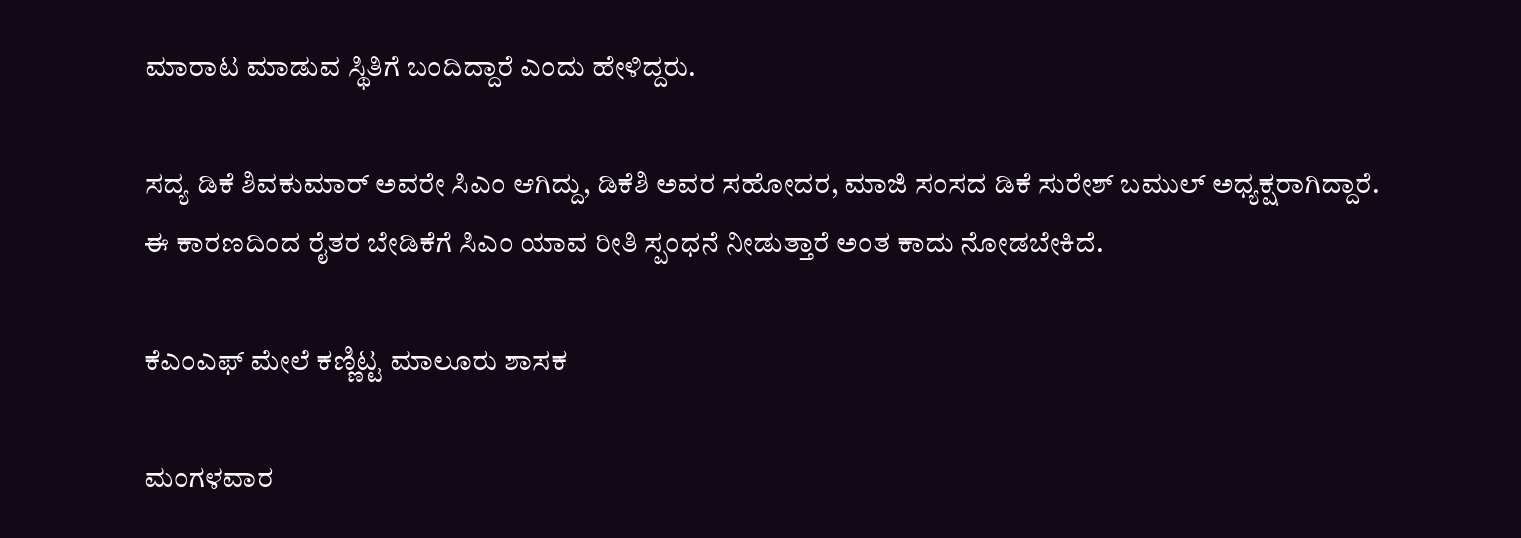ಮಾರಾಟ ಮಾಡುವ ಸ್ಥಿತಿಗೆ ಬಂದಿದ್ದಾರೆ ಎಂದು ಹೇಳಿದ್ದರು.

ಸದ್ಯ ಡಿಕೆ ಶಿವಕುಮಾರ್ ಅವರೇ ಸಿಎಂ ಆಗಿದ್ದು, ಡಿಕೆಶಿ ಅವರ ಸಹೋದರ, ಮಾಜಿ ಸಂಸದ ಡಿಕೆ ಸುರೇಶ್ ಬಮುಲ್ ಅಧ್ಯಕ್ಷರಾಗಿದ್ದಾರೆ. ಈ ಕಾರಣದಿಂದ ರೈತರ ಬೇಡಿಕೆಗೆ ಸಿಎಂ ಯಾವ ರೀತಿ ಸ್ಪಂಧನೆ ನೀಡುತ್ತಾರೆ ಅಂತ ಕಾದು ನೋಡಬೇಕಿದೆ.

ಕೆಎಂಎಫ್ ಮೇಲೆ ಕಣ್ಣಿಟ್ಟ ಮಾಲೂರು ಶಾಸಕ

ಮಂಗಳವಾರ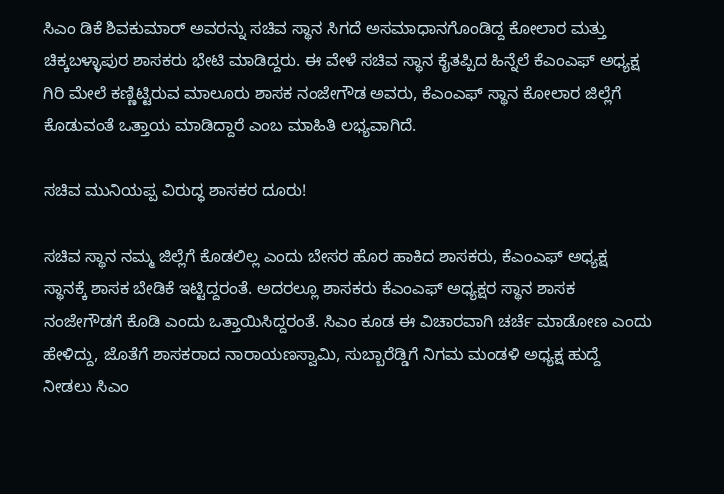ಸಿಎಂ ಡಿಕೆ ಶಿವಕುಮಾರ್ ಅವರನ್ನು ಸಚಿವ ಸ್ಥಾನ ಸಿಗದೆ ಅಸಮಾಧಾನಗೊಂಡಿದ್ದ ಕೋಲಾರ ಮತ್ತು ಚಿಕ್ಕಬಳ್ಳಾಪುರ ಶಾಸಕರು ಭೇಟಿ ಮಾಡಿದ್ದರು. ಈ ವೇಳೆ ಸಚಿವ ಸ್ಥಾನ ಕೈತಪ್ಪಿದ ಹಿನ್ನೆಲೆ ಕೆಎಂಎಫ್ ಅಧ್ಯಕ್ಷ ಗಿರಿ‌ ಮೇಲೆ ಕಣ್ಣಿಟ್ಟಿರುವ ಮಾಲೂರು ಶಾಸಕ ನಂಜೇಗೌಡ ಅವರು, ಕೆಎಂಎಫ್ ಸ್ಥಾನ ಕೋಲಾರ ಜಿಲ್ಲೆಗೆ ಕೊಡುವಂತೆ ಒತ್ತಾಯ ಮಾಡಿದ್ದಾರೆ ಎಂಬ ಮಾಹಿತಿ ಲಭ್ಯವಾಗಿದೆ.

ಸಚಿವ ಮುನಿಯಪ್ಪ ವಿರುದ್ಧ ಶಾಸಕರ ದೂರು!

ಸಚಿವ ಸ್ಥಾನ ನಮ್ಮ ಜಿಲ್ಲೆಗೆ ಕೊಡಲಿಲ್ಲ ಎಂದು ಬೇಸರ ಹೊರ ಹಾಕಿದ ಶಾಸಕರು, ಕೆಎಂಎಫ್ ಅಧ್ಯಕ್ಷ ಸ್ಥಾನಕ್ಕೆ ಶಾಸಕ ಬೇಡಿಕೆ ಇಟ್ಟಿದ್ದರಂತೆ. ಅದರಲ್ಲೂ ಶಾಸಕರು ಕೆಎಂಎಫ್ ಅಧ್ಯಕ್ಷರ ಸ್ಥಾನ ಶಾಸಕ ನಂಜೇಗೌಡಗೆ ಕೊಡಿ ಎಂದು ಒತ್ತಾಯಿಸಿದ್ದರಂತೆ. ಸಿಎಂ ಕೂಡ ಈ ವಿಚಾರವಾಗಿ ಚರ್ಚೆ ಮಾಡೋಣ ಎಂದು ಹೇಳಿದ್ದು, ಜೊತೆಗೆ ಶಾಸಕರಾದ ನಾರಾಯಣಸ್ವಾಮಿ, ಸುಬ್ಬಾರೆಡ್ಡಿಗೆ ನಿಗಮ ಮಂಡಳಿ ಅಧ್ಯಕ್ಷ ಹುದ್ದೆ ನೀಡಲು ಸಿಎಂ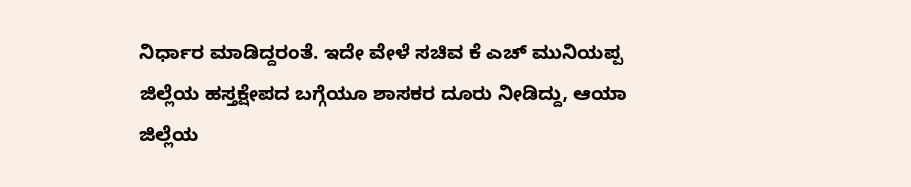ನಿರ್ಧಾರ ಮಾಡಿದ್ದರಂತೆ. ಇದೇ ವೇಳೆ ಸಚಿವ ಕೆ ಎಚ್ ಮುನಿಯಪ್ಪ ಜಿಲ್ಲೆಯ ಹಸ್ತಕ್ಷೇಪದ ಬಗ್ಗೆಯೂ ಶಾಸಕರ ದೂರು ನೀಡಿದ್ದು, ಆಯಾ ಜಿಲ್ಲೆಯ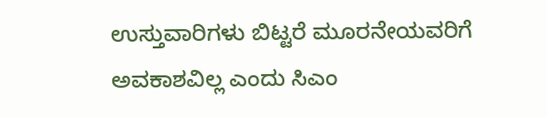ಉಸ್ತುವಾರಿಗಳು ಬಿಟ್ಟರೆ ಮೂರನೇಯವರಿಗೆ ಅವಕಾಶವಿಲ್ಲ ಎಂದು ಸಿಎಂ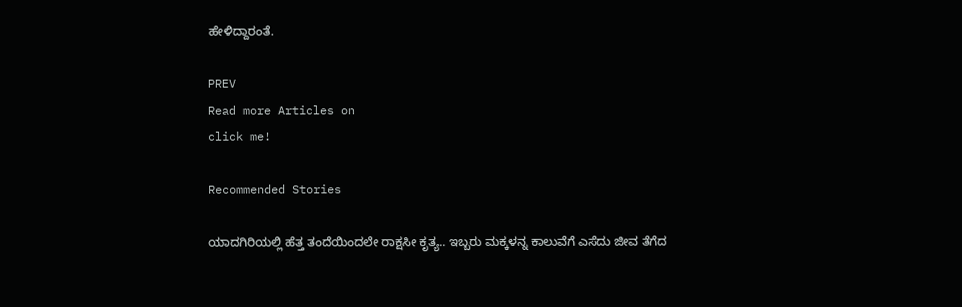ಹೇಳಿದ್ದಾರಂತೆ.

PREV
Read more Articles on
click me!

Recommended Stories

ಯಾದಗಿರಿಯಲ್ಲಿ ಹೆತ್ತ ತಂದೆಯಿಂದಲೇ ರಾಕ್ಷಸೀ ಕೃತ್ಯ.. ಇಬ್ಬರು ಮಕ್ಕಳನ್ನ ಕಾಲುವೆಗೆ ಎಸೆದು ಜೀವ ತೆಗೆದ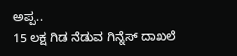ಅಪ್ಪ..
15 ಲಕ್ಷ ಗಿಡ ನೆಡುವ ಗಿನ್ನೆಸ್‌ ದಾಖಲೆ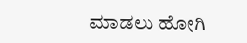ಮಾಡಲು ಹೋಗಿ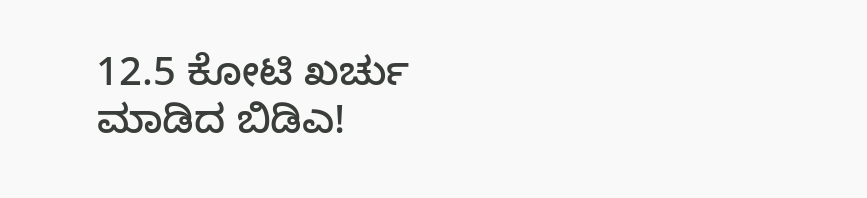12.5 ಕೋಟಿ ಖರ್ಚು ಮಾಡಿದ ಬಿಡಿಎ!